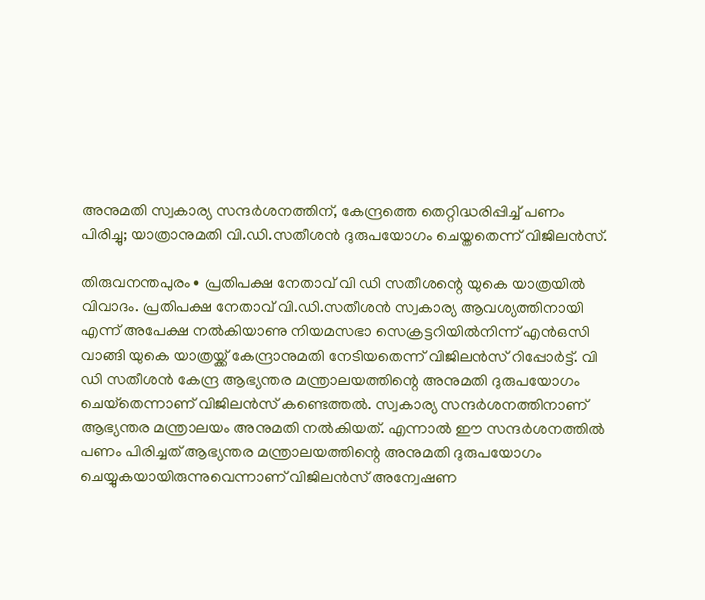അനുമതി സ്വകാര്യ സന്ദർശനത്തിന്, കേന്ദ്രത്തെ തെറ്റിദ്ധരിപ്പിച്ച് പണം പിരിച്ചു; യാത്രാനുമതി വി.ഡി.സതീശൻ ദുരുപയോഗം ചെയ്തതെന്ന് വിജിലൻസ്.

തിരുവനന്തപുരം∙ പ്രതിപക്ഷ നേതാവ് വി ഡി സതീശന്റെ യുകെ യാത്രയില്‍ വിവാദം. പ്രതിപക്ഷ നേതാവ് വി.ഡി.സതീശൻ സ്വകാര്യ ആവശ്യത്തിനായി എന്ന് അപേക്ഷ നൽകിയാണു നിയമസഭാ സെക്രട്ടറിയിൽനിന്ന് എൻഒസി വാങ്ങി യുകെ യാത്രയ്ക്ക് കേന്ദ്രാനുമതി നേടിയതെന്ന് വിജിലൻസ് റിപ്പോർട്ട്. വി ഡി സതീശന്‍ കേന്ദ്ര ആഭ്യന്തര മന്ത്രാലയത്തിന്റെ അനുമതി ദുരുപയോഗം ചെയ്‌തെന്നാണ് വിജിലന്‍സ് കണ്ടെത്തല്‍. സ്വകാര്യ സന്ദര്‍ശനത്തിനാണ് ആഭ്യന്തര മന്ത്രാലയം അനുമതി നല്‍കിയത്. എന്നാല്‍ ഈ സന്ദര്‍ശനത്തില്‍ പണം പിരിച്ചത് ആഭ്യന്തര മന്ത്രാലയത്തിന്റെ അനുമതി ദുരുപയോഗം ചെയ്യുകയായിരുന്നുവെന്നാണ് വിജിലന്‍സ് അന്വേഷണ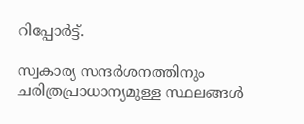റിപ്പോര്‍ട്ട്.

സ്വകാര്യ സന്ദർശനത്തിനും ചരിത്രപ്രാധാന്യമുള്ള സ്ഥലങ്ങൾ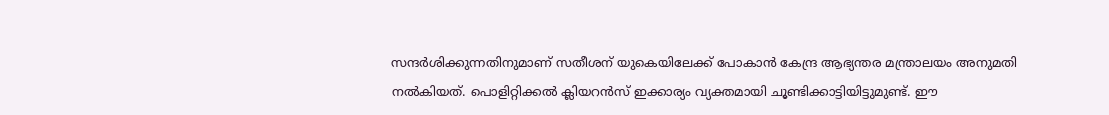സന്ദർശിക്കുന്നതിനുമാണ് സതീശന് യുകെയിലേക്ക് പോകാൻ കേന്ദ്ര ആഭ്യന്തര മന്ത്രാലയം അനുമതി നൽകിയത്. പൊളിറ്റിക്കൽ ക്ലിയറൻസ് ഇക്കാര്യം വ്യക്തമായി ചൂണ്ടിക്കാട്ടിയിട്ടുമുണ്ട്. ഈ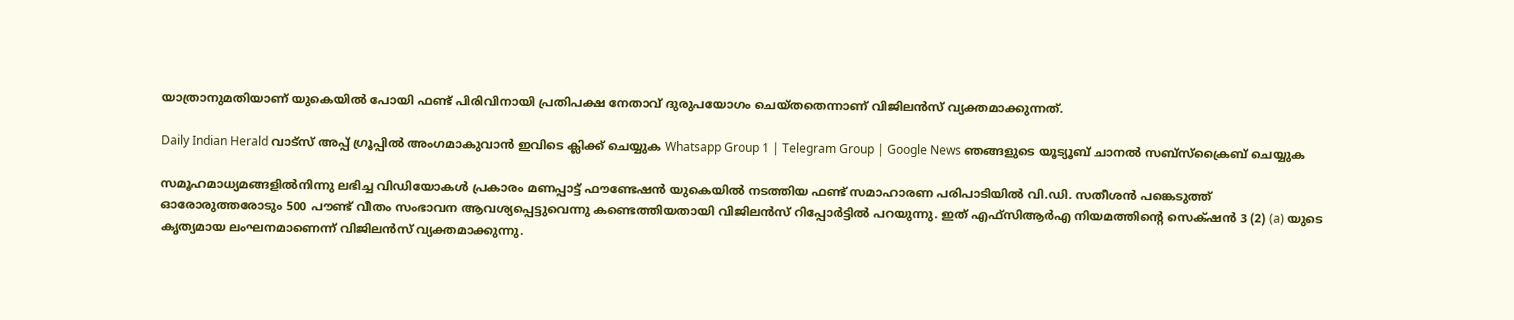യാത്രാനുമതിയാണ് യുകെയിൽ പോയി ഫണ്ട് പിരിവിനായി പ്രതിപക്ഷ നേതാവ് ദുരുപയോഗം ചെയ്തതെന്നാണ് വിജിലൻസ് വ്യക്തമാക്കുന്നത്.

Daily Indian Herald വാട്സ് അപ്പ് ഗ്രൂപ്പിൽ അംഗമാകുവാൻ ഇവിടെ ക്ലിക്ക് ചെയ്യുക Whatsapp Group 1 | Telegram Group | Google News ഞങ്ങളുടെ യൂട്യൂബ് ചാനൽ സബ്സ്ക്രൈബ് ചെയ്യുക

സമൂഹമാധ്യമങ്ങളിൽനിന്നു ലഭിച്ച വിഡിയോകൾ പ്രകാരം മണപ്പാട്ട് ഫൗണ്ടേഷൻ യുകെയിൽ നടത്തിയ ഫണ്ട് സമാഹാരണ പരിപാടിയിൽ വി.ഡി. സതീശൻ പങ്കെടുത്ത് ഓരോരുത്തരോടും 500 പൗണ്ട് വീതം സംഭാവന ആവശ്യപ്പെട്ടുവെന്നു കണ്ടെത്തിയതായി വിജിലൻസ് റിപ്പോർട്ടിൽ പറയുന്നു. ഇത് എഫ്സിആർഎ നിയമത്തിന്റെ സെക്‌ഷൻ 3 (2) (a) യുടെ കൃത്യമായ ലംഘനമാണെന്ന് വിജിലൻസ് വ്യക്തമാക്കുന്നു.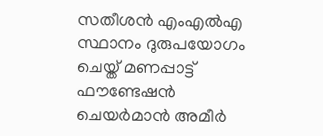സതീശൻ എംഎൽഎ സ്ഥാനം ദുരുപയോഗം ചെയ്ത് മണപ്പാട്ട് ഫൗണ്ടേഷൻ ചെയർമാൻ അമീർ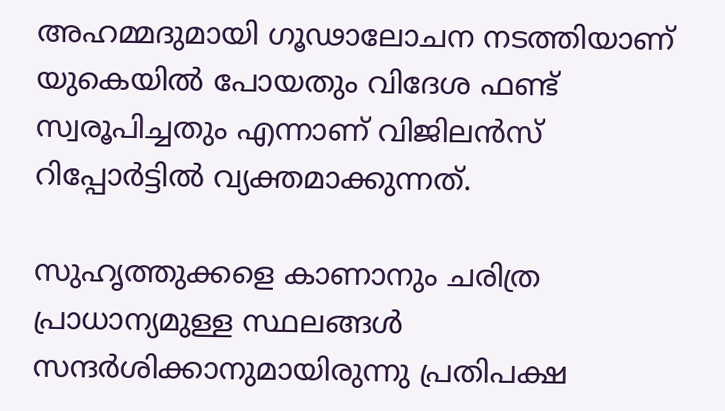അഹമ്മദുമായി ഗൂഢാലോചന നടത്തിയാണ് യുകെയിൽ പോയതും വിദേശ ഫണ്ട് സ്വരൂപിച്ചതും എന്നാണ് വിജിലൻസ് റിപ്പോർട്ടിൽ വ്യക്തമാക്കുന്നത്.

സുഹൃത്തുക്കളെ കാണാനും ചരിത്ര പ്രാധാന്യമുള്ള സ്ഥലങ്ങള്‍ സന്ദര്‍ശിക്കാനുമായിരുന്നു പ്രതിപക്ഷ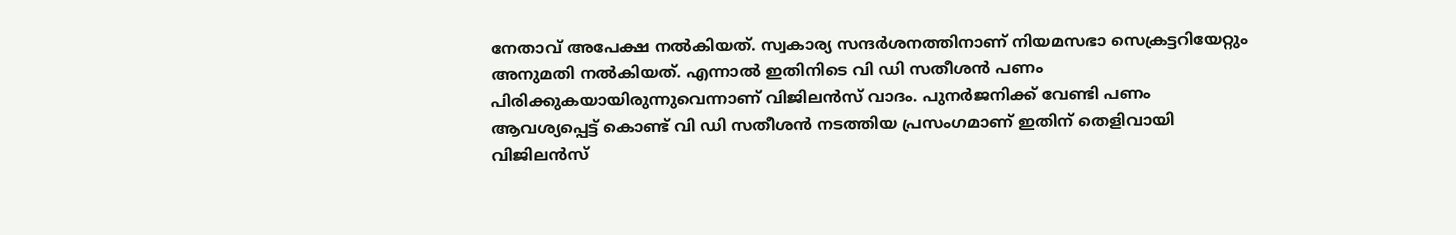നേതാവ് അപേക്ഷ നല്‍കിയത്. സ്വകാര്യ സന്ദര്‍ശനത്തിനാണ് നിയമസഭാ സെക്രട്ടറിയേറ്റും അനുമതി നല്‍കിയത്. എന്നാല്‍ ഇതിനിടെ വി ഡി സതീശന്‍ പണം പിരിക്കുകയായിരുന്നുവെന്നാണ് വിജിലന്‍സ് വാദം. പുനര്‍ജനിക്ക് വേണ്ടി പണം ആവശ്യപ്പെട്ട് കൊണ്ട് വി ഡി സതീശന്‍ നടത്തിയ പ്രസംഗമാണ് ഇതിന് തെളിവായി വിജിലന്‍സ്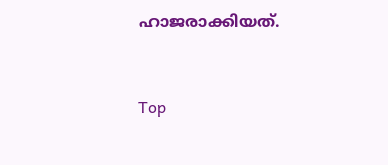ഹാജരാക്കിയത്.



Top